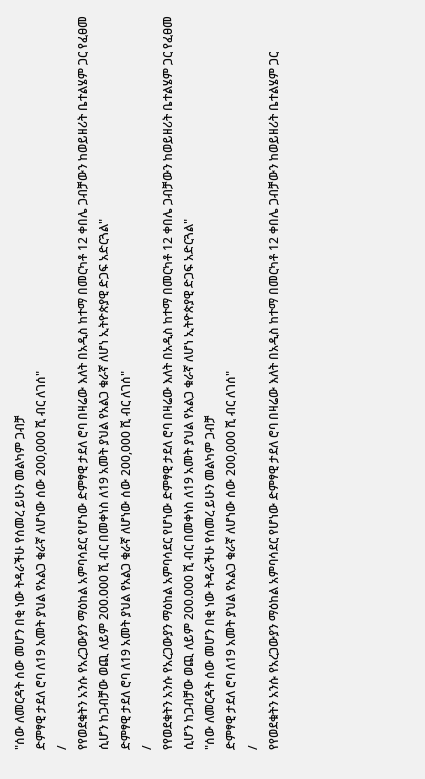"ሰው ለመርዳት ሰው መሆን በቂ ነው ትዳራችሁ የሰመረ ይሁን መልካም ጋብቻ
ድምፃዊ ታደለ ሮባ ለ19 አመት ያህል የአልጋ ቁራኛ ለሆነው ሰው 200,000 ሺ ብር ለገሰ"
/
የየወደቁትን አንሱ የአረጋውያን ማዕከል አምባሳደር የሆነው ድምፃዊ ታደለ ሮባ በዛሬው እለት በአዲስ ከተማ በመርካቶ 12 ቀበሌ ጋብቻውን ከወይዘሪት ቤተልሄም ጋር የፈፀመ
ሲሆን ከጋብቻው ወጪ ለይም 200.000 ሺ ብር በመቀነስ ለ19 አመት ያህል የአልጋ ቁራኛ ለሆነ ኢትዮጵያዊ ድጋፍ አድርጓል"
ድምፃዊ ታደለ ሮባ ለ19 አመት ያህል የአልጋ ቁራኛ ለሆነው ሰው 200,000 ሺ ብር ለገሰ"
/
የየወደቁትን አንሱ የአረጋውያን ማዕከል አምባሳደር የሆነው ድምፃዊ ታደለ ሮባ በዛሬው እለት በአዲስ ከተማ በመርካቶ 12 ቀበሌ ጋብቻውን ከወይዘሪት ቤተልሄም ጋር የፈፀመ
ሲሆን ከጋብቻው ወጪ ለይም 200.000 ሺ ብር በመቀነስ ለ19 አመት ያህል የአልጋ ቁራኛ ለሆነ ኢትዮጵያዊ ድጋፍ አድርጓል"
"ሰው ለመርዳት ሰው መሆን በቂ ነው ትዳራችሁ የሰመረ ይሁን መልካም ጋብቻ
ድምፃዊ ታደለ ሮባ ለ19 አመት ያህል የአልጋ ቁራኛ ለሆነው ሰው 200,000 ሺ ብር ለገሰ"
/
የየወደቁትን አንሱ የአረጋውያን ማዕከል አምባሳደር የሆነው ድምፃዊ ታደለ ሮባ በዛሬው እለት በአዲስ ከተማ በመርካቶ 12 ቀበሌ ጋብቻውን ከወይዘሪት ቤተልሄም ጋር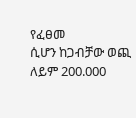የፈፀመ
ሲሆን ከጋብቻው ወጪ ለይም 200.000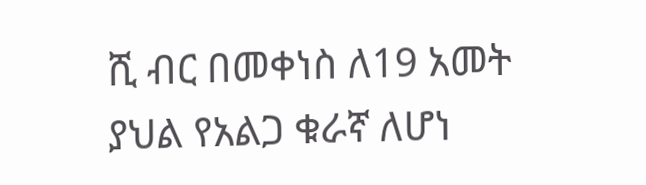ሺ ብር በመቀነስ ለ19 አመት ያህል የአልጋ ቁራኛ ለሆነ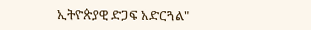ኢትዮጵያዊ ድጋፍ አድርጓል"